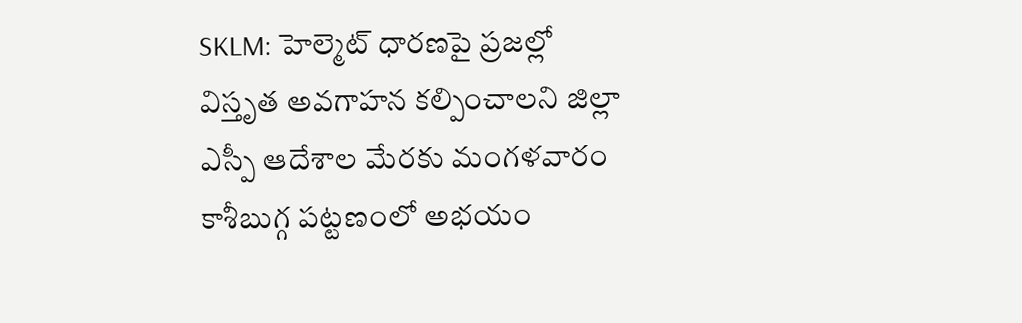SKLM: హెల్మెట్ ధారణపై ప్రజల్లో విస్తృత అవగాహన కల్పించాలని జిల్లా ఎస్పీ ఆదేశాల మేరకు మంగళవారం కాశీబుగ్గ పట్టణంలో అభయం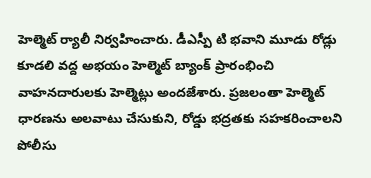హెల్మెట్ ర్యాలీ నిర్వహించారు. డీఎస్పీ టి భవాని మూడు రోడ్లు కూడలి వద్ద అభయం హెల్మెట్ బ్యాంక్ ప్రారంభించి వాహనదారులకు హెల్మెట్లు అందజేశారు. ప్రజలంతా హెల్మెట్ ధారణను అలవాటు చేసుకుని, రోడ్డు భద్రతకు సహకరించాలని పోలీసు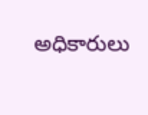అధికారులు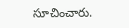సూచించారు.